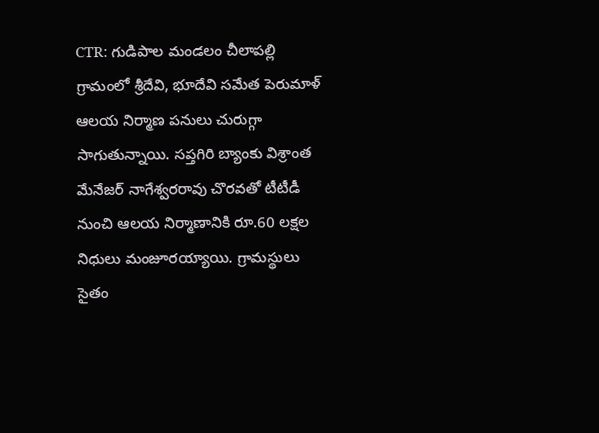CTR: గుడిపాల మండలం చీలాపల్లి గ్రామంలో శ్రీదేవి, భూదేవి సమేత పెరుమాళ్ ఆలయ నిర్మాణ పనులు చురుగ్గా సాగుతున్నాయి. సప్తగిరి బ్యాంకు విశ్రాంత మేనేజర్ నాగేశ్వరరావు చొరవతో టీటీడీ నుంచి ఆలయ నిర్మాణానికి రూ.60 లక్షల నిధులు మంజూరయ్యాయి. గ్రామస్థులు సైతం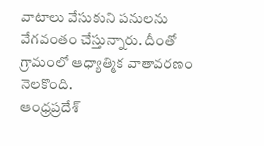వాటాలు వేసుకుని పనులను వేగవంతం చేస్తున్నారు. దీంతో గ్రామంలో ఆధ్యాత్మిక వాతావరణం నెలకొంది.
ఆంధ్రప్రదేశ్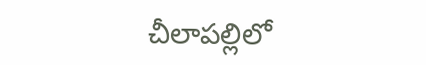చీలాపల్లిలో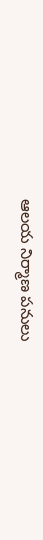ఆలయ నిర్మాణ పనులు